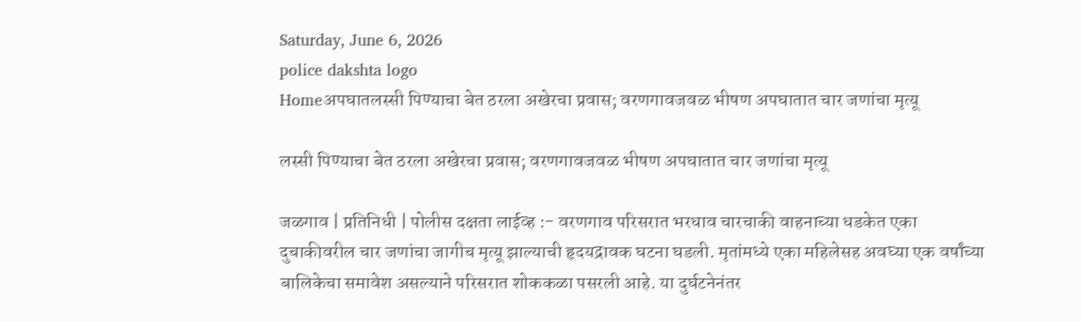Saturday, June 6, 2026
police dakshta logo
Homeअपघातलस्सी पिण्याचा बेत ठरला अखेरचा प्रवास; वरणगावजवळ भीषण अपघातात चार जणांचा मृत्यू

लस्सी पिण्याचा बेत ठरला अखेरचा प्रवास; वरणगावजवळ भीषण अपघातात चार जणांचा मृत्यू

जळगाव | प्रतिनिधी | पोलीस दक्षता लाईव्ह :- वरणगाव परिसरात भरधाव चारचाकी वाहनाच्या धडकेत एका दुचाकीवरील चार जणांचा जागीच मृत्यू झाल्याची हृदयद्रावक घटना घडली. मृतांमध्ये एका महिलेसह अवघ्या एक वर्षांच्या बालिकेचा समावेश असल्याने परिसरात शोककळा पसरली आहे. या दुर्घटनेनंतर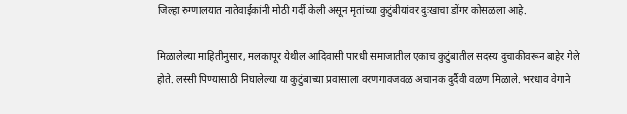जिल्हा रुग्णालयात नातेवाईकांनी मोठी गर्दी केली असून मृतांच्या कुटुंबीयांवर दुःखाचा डोंगर कोसळला आहे.

मिळालेल्या माहितीनुसार, मलकापूर येथील आदिवासी पारधी समाजातील एकाच कुटुंबातील सदस्य दुचाकीवरून बाहेर गेले होते. लस्सी पिण्यासाठी निघालेल्या या कुटुंबाच्या प्रवासाला वरणगावजवळ अचानक दुर्दैवी वळण मिळाले. भरधाव वेगाने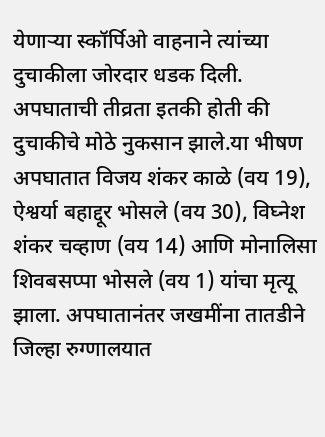येणाऱ्या स्कॉर्पिओ वाहनाने त्यांच्या दुचाकीला जोरदार धडक दिली. अपघाताची तीव्रता इतकी होती की दुचाकीचे मोठे नुकसान झाले.या भीषण अपघातात विजय शंकर काळे (वय 19), ऐश्वर्या बहाद्दूर भोसले (वय 30), विघ्नेश शंकर चव्हाण (वय 14) आणि मोनालिसा शिवबसप्पा भोसले (वय 1) यांचा मृत्यू झाला. अपघातानंतर जखमींना तातडीने जिल्हा रुग्णालयात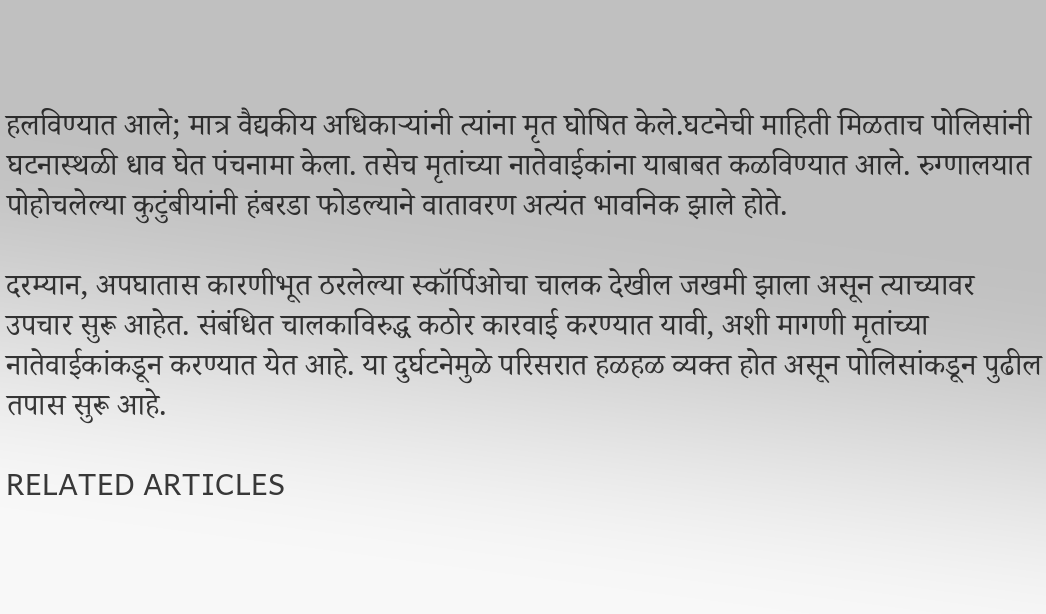हलविण्यात आले; मात्र वैद्यकीय अधिकाऱ्यांनी त्यांना मृत घोषित केले.घटनेची माहिती मिळताच पोलिसांनी घटनास्थळी धाव घेत पंचनामा केला. तसेच मृतांच्या नातेवाईकांना याबाबत कळविण्यात आले. रुग्णालयात पोहोचलेल्या कुटुंबीयांनी हंबरडा फोडल्याने वातावरण अत्यंत भावनिक झाले होते.

दरम्यान, अपघातास कारणीभूत ठरलेल्या स्कॉर्पिओचा चालक देखील जखमी झाला असून त्याच्यावर उपचार सुरू आहेत. संबंधित चालकाविरुद्ध कठोर कारवाई करण्यात यावी, अशी मागणी मृतांच्या नातेवाईकांकडून करण्यात येत आहे. या दुर्घटनेमुळे परिसरात हळहळ व्यक्त होत असून पोलिसांकडून पुढील तपास सुरू आहे.

RELATED ARTICLES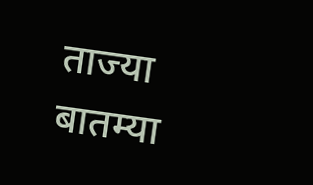ताज्या बातम्या